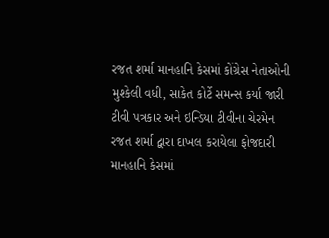રજત શર્મા માનહાનિ કેસમાં કોંગ્રેસ નેતાઓની મુશ્કેલી વધી, સાકેત કોર્ટે સમન્સ કર્યા જારી
ટીવી પત્રકાર અને ઇન્ડિયા ટીવીના ચેરમેન રજત શર્મા દ્વારા દાખલ કરાયેલા ફોજદારી માનહાનિ કેસમાં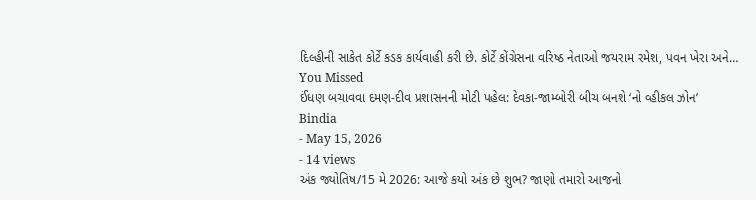દિલ્હીની સાકેત કોર્ટે કડક કાર્યવાહી કરી છે. કોર્ટે કોંગ્રેસના વરિષ્ઠ નેતાઓ જયરામ રમેશ, પવન ખેરા અને…
You Missed
ઈંધણ બચાવવા દમણ-દીવ પ્રશાસનની મોટી પહેલ: દેવકા-જામ્બોરી બીચ બનશે ‘નો વ્હીકલ ઝોન’
Bindia
- May 15, 2026
- 14 views
અંક જ્યોતિષ/15 મે 2026: આજે કયો અંક છે શુભ? જાણો તમારો આજનો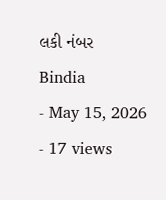લકી નંબર
Bindia
- May 15, 2026
- 17 views